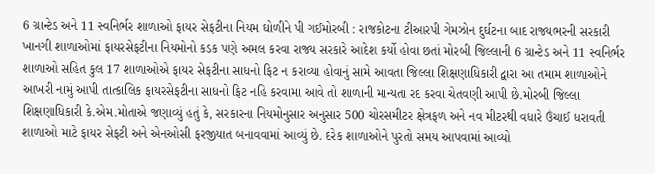6 ગ્રાન્ટેડ અને 11 સ્વનિર્ભર શાળાઓ ફાયર સેફટીના નિયમ ઘોળીને પી ગઈમોરબી : રાજકોટના ટીઆરપી ગેમઝોન દુર્ઘટના બાદ રાજ્યભરની સરકારી ખાનગી શાળાઓમાં ફાયરસેફટીના નિયમોનો કડક પણે અમલ કરવા રાજ્ય સરકારે આદેશ કર્યો હોવા છતાં મોરબી જિલ્લાની 6 ગ્રાન્ટેડ અને 11 સ્વનિર્ભર શાળાઓ સહિત કુલ 17 શાળાઓએ ફાયર સેફટીના સાધનો ફિટ ન કરાવ્યા હોવાનું સામે આવતા જિલ્લા શિક્ષણાધિકારી દ્વારા આ તમામ શાળાઓને આખરી નામું આપી તાત્કાલિક ફાયરસેફટીના સાધનો ફિટ નહિ કરવામા આવે તો શાળાની માન્યતા રદ કરવા ચેતવણી આપી છે.મોરબી જિલ્લા શિક્ષણાધિકારી કે.એમ.મોતાએ જણાવ્યું હતું કે, સરકારના નિયમોનુસાર અનુસાર 500 ચોરસમીટર ક્ષેત્રફળ અને નવ મીટરથી વધારે ઉંચાઈ ધરાવતી શાળાઓ માટે ફાયર સેફટી અને એનઓસી ફરજીયાત બનાવવામાં આવ્યું છે. દરેક શાળાઓને પુરતો સમય આપવામાં આવ્યો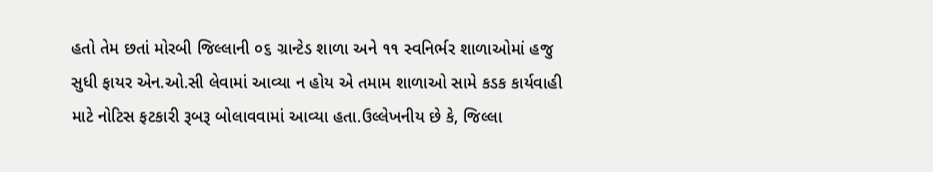હતો તેમ છતાં મોરબી જિલ્લાની ૦૬ ગ્રાન્ટેડ શાળા અને ૧૧ સ્વનિર્ભર શાળાઓમાં હજુ સુધી ફાયર એન.ઓ.સી લેવામાં આવ્યા ન હોય એ તમામ શાળાઓ સામે કડક કાર્યવાહી માટે નોટિસ ફટકારી રૂબરૂ બોલાવવામાં આવ્યા હતા.ઉલ્લેખનીય છે કે, જિલ્લા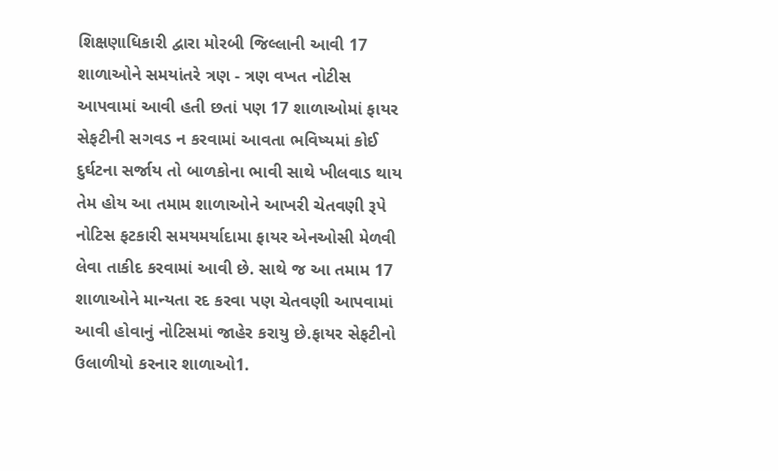શિક્ષણાધિકારી દ્વારા મોરબી જિલ્લાની આવી 17 શાળાઓને સમયાંતરે ત્રણ - ત્રણ વખત નોટીસ આપવામાં આવી હતી છતાં પણ 17 શાળાઓમાં ફાયર સેફટીની સગવડ ન કરવામાં આવતા ભવિષ્યમાં કોઈ દુર્ઘટના સર્જાય તો બાળકોના ભાવી સાથે ખીલવાડ થાય તેમ હોય આ તમામ શાળાઓને આખરી ચેતવણી રૂપે નોટિસ ફટકારી સમયમર્યાદામા ફાયર એનઓસી મેળવી લેવા તાકીદ કરવામાં આવી છે. સાથે જ આ તમામ 17 શાળાઓને માન્યતા રદ કરવા પણ ચેતવણી આપવામાં આવી હોવાનું નોટિસમાં જાહેર કરાયુ છે.ફાયર સેફટીનો ઉલાળીયો કરનાર શાળાઓ1.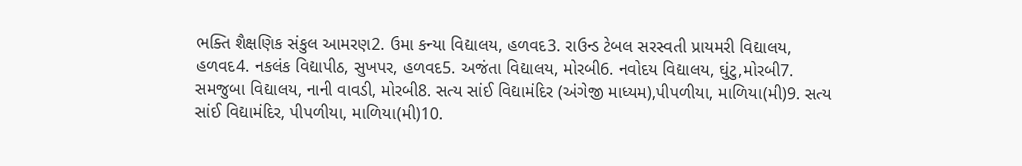ભક્તિ શૈક્ષણિક સંકુલ આમરણ2. ઉમા કન્યા વિદ્યાલય, હળવદ3. રાઉન્ડ ટેબલ સરસ્વતી પ્રાયમરી વિદ્યાલય, હળવદ4. નકલંક વિદ્યાપીઠ, સુખપર, હળવદ5. અજંતા વિદ્યાલય, મોરબી6. નવોદય વિદ્યાલય, ઘુંટુ,મોરબી7. સમજુબા વિદ્યાલય, નાની વાવડી, મોરબી8. સત્ય સાંઈ વિદ્યામંદિર (અંગેજી માધ્યમ),પીપળીયા, માળિયા(મી)9. સત્ય સાંઈ વિદ્યામંદિર, પીપળીયા, માળિયા(મી)10.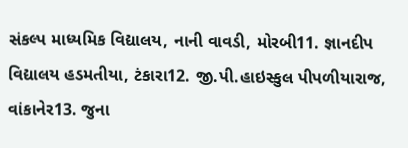સંકલ્પ માધ્યમિક વિદ્યાલય, નાની વાવડી, મોરબી11. જ્ઞાનદીપ વિદ્યાલય હડમતીયા, ટંકારા12. જી.પી.હાઇસ્કુલ પીપળીયારાજ, વાંકાનેર13. જુના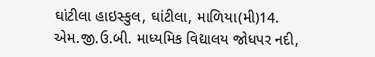ઘાંટીલા હાઇસ્કુલ, ઘાંટીલા, માળિયા(મી)14. એમ.જી.ઉ.બી. માધ્યમિક વિદ્યાલય જોધપર નદી,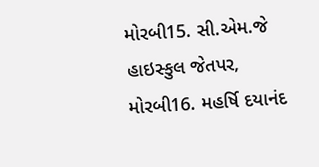મોરબી15. સી.એમ.જે હાઇસ્કુલ જેતપર, મોરબી16. મહર્ષિ દયાનંદ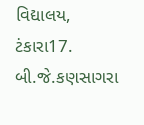વિદ્યાલય, ટંકારા17. બી.જે.કણસાગરા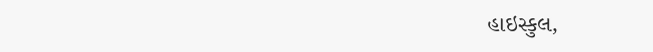હાઇસ્કુલ,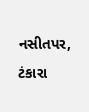નસીતપર, ટંકારા